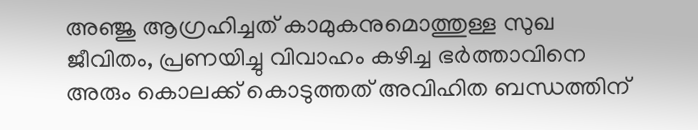അഞ്ജു ആഗ്രഹിച്ചത് കാമുകനുമൊത്തുള്ള സുഖ ജീവിതം, പ്രണയിച്ചു വിവാഹം കഴിച്ച ഭര്‍ത്താവിനെ അരും കൊലക്ക് കൊടുത്തത് അവിഹിത ബന്ധത്തിന്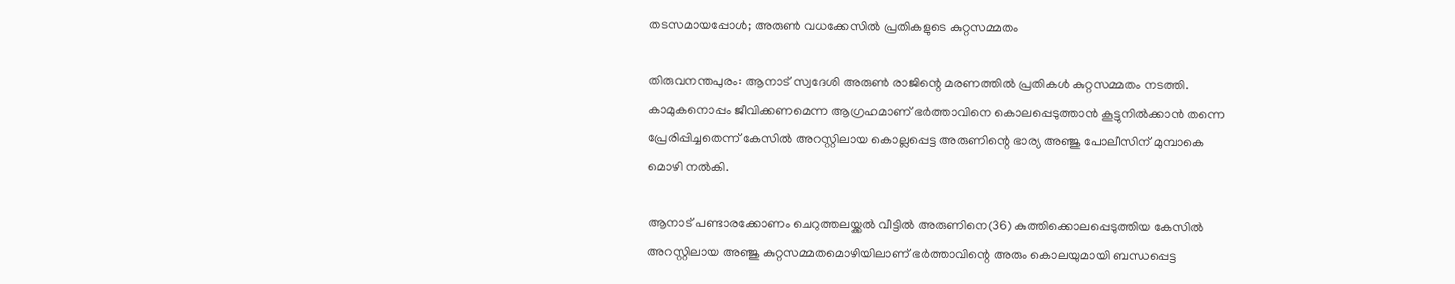തടസമായപ്പോള്‍; അരുണ്‍ വധക്കേസില്‍ പ്രതികളുടെ കുറ്റസമ്മതം

തിരുവനന്തപുരം: ആനാട് സ്വദേശി അരുണ്‍ രാജിന്റെ മരണത്തില്‍ പ്രതികള്‍ കുറ്റസമ്മതം നടത്തി. കാമുകനൊപ്പം ജീവിക്കണമെന്ന ആഗ്രഹമാണ് ഭര്‍ത്താവിനെ കൊലപ്പെടുത്താന്‍ കൂട്ടുനില്‍ക്കാന്‍ തന്നെ പ്രേരിപ്പിച്ചതെന്ന് കേസില്‍ അറസ്റ്റിലായ കൊല്ലപ്പെട്ട അരുണിന്റെ ഭാര്യ അഞ്ജു പോലീസിന് മുമ്പാകെ മൊഴി നല്‍കി.

ആനാട് പണ്ടാരക്കോണം ചെറുത്തലയ്ക്കല്‍ വീട്ടില്‍ അരുണിനെ(36) കുത്തിക്കൊലപ്പെടുത്തിയ കേസില്‍ അറസ്റ്റിലായ അഞ്ജു കുറ്റസമ്മതമൊഴിയിലാണ് ഭര്‍ത്താവിന്റെ അരും കൊലയുമായി ബന്ധപ്പെട്ട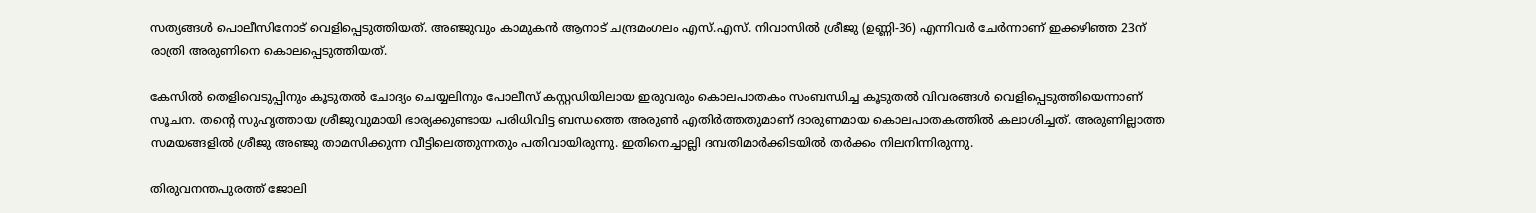സത്യങ്ങള്‍ പൊലീസിനോട് വെളിപ്പെടുത്തിയത്. അഞ്ജുവും കാമുകന്‍ ആനാട് ചന്ദ്രമംഗലം എസ്.എസ്. നിവാസില്‍ ശ്രീജു (ഉണ്ണി-36) എന്നിവര്‍ ചേര്‍ന്നാണ് ഇക്കഴിഞ്ഞ 23ന് രാത്രി അരുണിനെ കൊലപ്പെടുത്തിയത്.

കേസില്‍ തെളിവെടുപ്പിനും കൂടുതല്‍ ചോദ്യം ചെയ്യലിനും പോലീസ് കസ്റ്റഡിയിലായ ഇരുവരും കൊലപാതകം സംബന്ധിച്ച കൂടുതല്‍ വിവരങ്ങള്‍ വെളിപ്പെടുത്തിയെന്നാണ് സൂചന. തന്റെ സുഹൃത്തായ ശ്രീജുവുമായി ഭാര്യക്കുണ്ടായ പരിധിവിട്ട ബന്ധത്തെ അരുണ്‍ എതിര്‍ത്തതുമാണ് ദാരുണമായ കൊലപാതകത്തില്‍ കലാശിച്ചത്. അരുണില്ലാത്ത സമയങ്ങളില്‍ ശ്രീജു അഞ്ജു താമസിക്കുന്ന വീട്ടിലെത്തുന്നതും പതിവായിരുന്നു. ഇതിനെച്ചാല്ലി ദമ്പതിമാര്‍ക്കിടയില്‍ തര്‍ക്കം നിലനിന്നിരുന്നു.

തിരുവനന്തപുരത്ത് ജോലി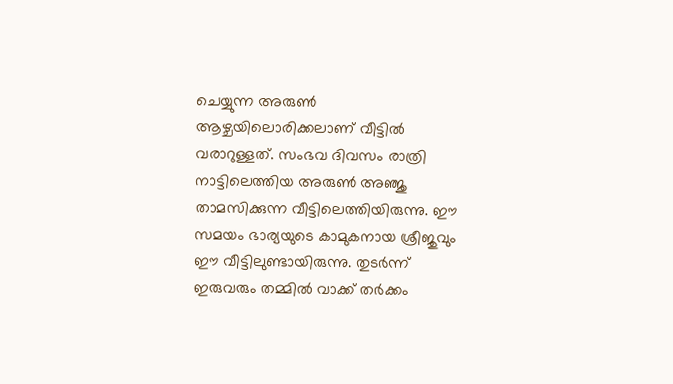ചെയ്യുന്ന അരുണ്‍ ആഴ്ചയിലൊരിക്കലാണ് വീട്ടില്‍ വരാറുള്ളത്. സംഭവ ദിവസം രാത്രി നാട്ടിലെത്തിയ അരുണ്‍ അഞ്ജു താമസിക്കുന്ന വീട്ടിലെത്തിയിരുന്നു. ഈ സമയം ഭാര്യയുടെ കാമുകനായ ശ്രീജുവും ഈ വീട്ടിലുണ്ടായിരുന്നു. തുടര്‍ന്ന് ഇരുവരും തമ്മില്‍ വാക്ക് തര്‍ക്കം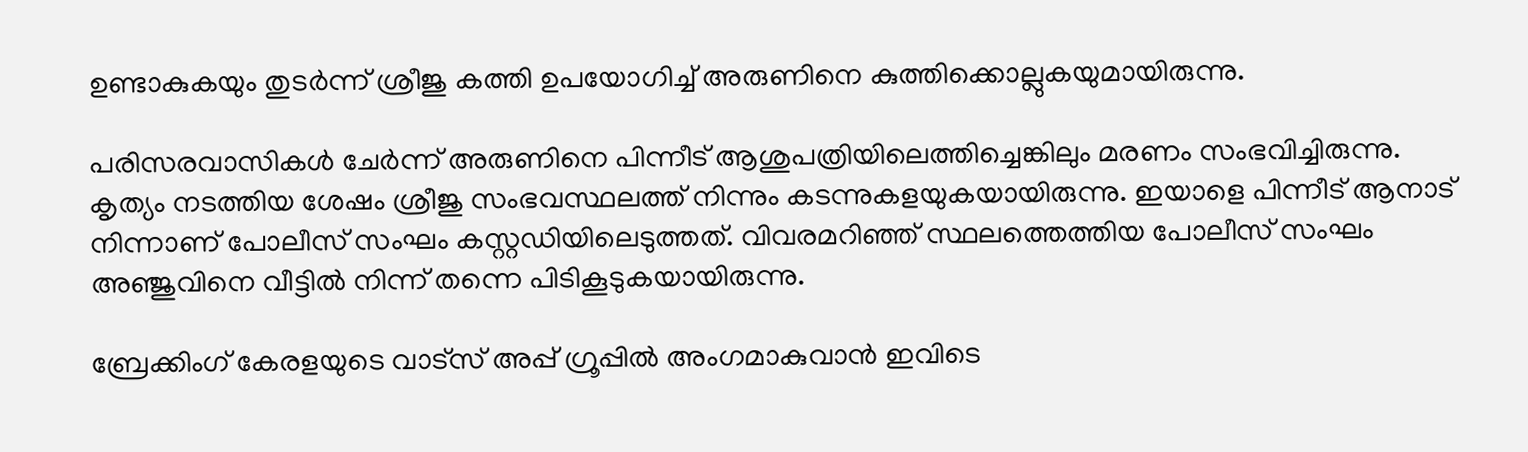ഉണ്ടാകുകയും തുടര്‍ന്ന് ശ്രീജു കത്തി ഉപയോഗിച്ച് അരുണിനെ കുത്തിക്കൊല്ലുകയുമായിരുന്നു.

പരിസരവാസികള്‍ ചേര്‍ന്ന് അരുണിനെ പിന്നീട് ആശുപത്രിയിലെത്തിച്ചെങ്കിലും മരണം സംഭവിച്ചിരുന്നു. കൃത്യം നടത്തിയ ശേഷം ശ്രീജു സംഭവസ്ഥലത്ത് നിന്നും കടന്നുകളയുകയായിരുന്നു. ഇയാളെ പിന്നീട് ആനാട് നിന്നാണ് പോലീസ് സംഘം കസ്റ്റഡിയിലെടുത്തത്. വിവരമറിഞ്ഞ് സ്ഥലത്തെത്തിയ പോലീസ് സംഘം അഞ്ജുവിനെ വീട്ടില്‍ നിന്ന് തന്നെ പിടികൂടുകയായിരുന്നു.

ബ്രേക്കിംഗ് കേരളയുടെ വാട്സ് അപ്പ് ഗ്രൂപ്പിൽ അംഗമാകുവാൻ ഇവിടെ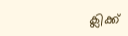ക്ലിക്ക്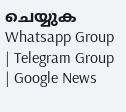ചെയ്യുക Whatsapp Group | Telegram Group | Google News